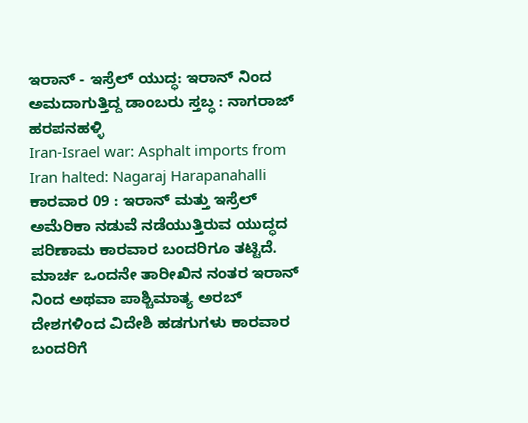ಇರಾನ್ - ಇಸ್ರೆಲ್ ಯುದ್ಧ: ಇರಾನ್ ನಿಂದ ಅಮದಾಗುತ್ತಿದ್ದ ಡಾಂಬರು ಸ್ತಬ್ಧ : ನಾಗರಾಜ್ ಹರಪನಹಳ್ಳಿ
Iran-Israel war: Asphalt imports from Iran halted: Nagaraj Harapanahalli
ಕಾರವಾರ 09 : ಇರಾನ್ ಮತ್ತು ಇಸ್ರೆಲ್ ಅಮೆರಿಕಾ ನಡುವೆ ನಡೆಯುತ್ತಿರುವ ಯುದ್ಧದ ಪರಿಣಾಮ ಕಾರವಾರ ಬಂದರಿಗೂ ತಟ್ಟಿದೆ. ಮಾರ್ಚ ಒಂದನೇ ತಾರೀಖಿನ ನಂತರ ಇರಾನ್ ನಿಂದ ಅಥವಾ ಪಾಶ್ಚಿಮಾತ್ಯ ಅರಬ್ ದೇಶಗಳಿಂದ ವಿದೇಶಿ ಹಡಗುಗಳು ಕಾರವಾರ ಬಂದರಿಗೆ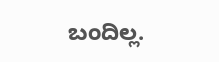ಬಂದಿಲ್ಲ.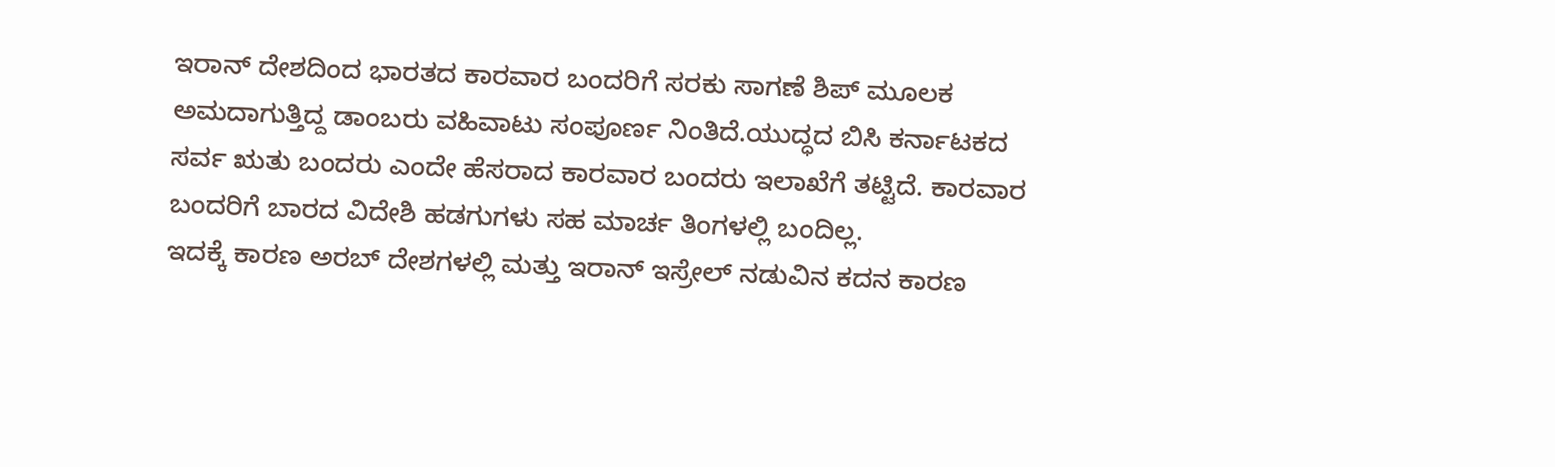ಇರಾನ್ ದೇಶದಿಂದ ಭಾರತದ ಕಾರವಾರ ಬಂದರಿಗೆ ಸರಕು ಸಾಗಣೆ ಶಿಪ್ ಮೂಲಕ ಅಮದಾಗುತ್ತಿದ್ದ ಡಾಂಬರು ವಹಿವಾಟು ಸಂಪೂರ್ಣ ನಿಂತಿದೆ.ಯುದ್ಧದ ಬಿಸಿ ಕರ್ನಾಟಕದ ಸರ್ವ ಋತು ಬಂದರು ಎಂದೇ ಹೆಸರಾದ ಕಾರವಾರ ಬಂದರು ಇಲಾಖೆಗೆ ತಟ್ಟಿದೆ. ಕಾರವಾರ ಬಂದರಿಗೆ ಬಾರದ ವಿದೇಶಿ ಹಡಗುಗಳು ಸಹ ಮಾರ್ಚ ತಿಂಗಳಲ್ಲಿ ಬಂದಿಲ್ಲ.
ಇದಕ್ಕೆ ಕಾರಣ ಅರಬ್ ದೇಶಗಳಲ್ಲಿ ಮತ್ತು ಇರಾನ್ ಇಸ್ರೇಲ್ ನಡುವಿನ ಕದನ ಕಾರಣ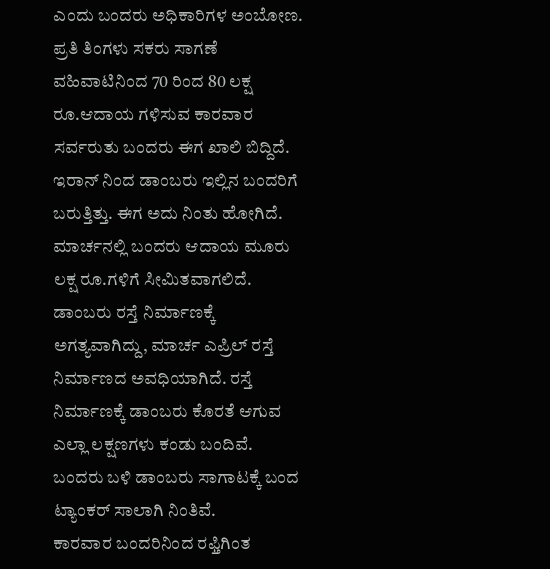ಎಂದು ಬಂದರು ಅಧಿಕಾರಿಗಳ ಅಂಬೋಣ. ಪ್ರತಿ ತಿಂಗಳು ಸಕರು ಸಾಗಣೆ ವಹಿವಾಟಿನಿಂದ 70 ರಿಂದ 80 ಲಕ್ಷ ರೂ.ಆದಾಯ ಗಳಿಸುವ ಕಾರವಾರ ಸರ್ವರುತು ಬಂದರು ಈಗ ಖಾಲಿ ಬಿದ್ದಿದೆ. ಇರಾನ್ ನಿಂದ ಡಾಂಬರು ಇಲ್ಲಿನ ಬಂದರಿಗೆ ಬರುತ್ತಿತ್ತು. ಈಗ ಅದು ನಿಂತು ಹೋಗಿದೆ. ಮಾರ್ಚನಲ್ಲಿ ಬಂದರು ಆದಾಯ ಮೂರು ಲಕ್ಷ ರೂ.ಗಳಿಗೆ ಸೀಮಿತವಾಗಲಿದೆ. ಡಾಂಬರು ರಸ್ತೆ ನಿರ್ಮಾಣಕ್ಕೆ ಅಗತ್ಯವಾಗಿದ್ದು, ಮಾರ್ಚ ಎಪ್ರಿಲ್ ರಸ್ತೆ ನಿರ್ಮಾಣದ ಅವಧಿಯಾಗಿದೆ. ರಸ್ತೆ ನಿರ್ಮಾಣಕ್ಕೆ ಡಾಂಬರು ಕೊರತೆ ಆಗುವ ಎಲ್ಲಾ ಲಕ್ಷಣಗಳು ಕಂಡು ಬಂದಿವೆ. ಬಂದರು ಬಳಿ ಡಾಂಬರು ಸಾಗಾಟಕ್ಕೆ ಬಂದ ಟ್ಯಾಂಕರ್ ಸಾಲಾಗಿ ನಿಂತಿವೆ.
ಕಾರವಾರ ಬಂದರಿನಿಂದ ರಫ್ತಿಗಿಂತ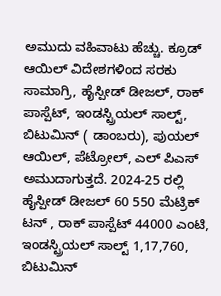ಅಮುದು ವಹಿವಾಟು ಹೆಚ್ಚು. ಕ್ರೂಡ್ ಆಯಿಲ್ ವಿದೇಶಗಳಿಂದ ಸರಕು ಸಾಮಾಗ್ರಿ, ಹೈಸ್ಪೀಡ್ ಡೀಜಲ್, ರಾಕ್ ಪಾಸ್ಪೆಟ್, ಇಂಡಸ್ಟ್ರಿಯಲ್ ಸಾಲ್ಟ್, ಬಿಟುಮಿನ್ ( ಡಾಂಬರು), ಪುಯಲ್ ಆಯಿಲ್, ಪೆಟ್ರೋಲ್, ಎಲ್ ಪಿಎಸ್ ಅಮುದಾಗುತ್ತದೆ. 2024-25 ರಲ್ಲಿ ಹೈಸ್ಪೀಡ್ ಡೀಜಲ್ 60 550 ಮೆಟ್ರಿಕ್ ಟನ್ , ರಾಕ್ ಪಾಸ್ಪೆಟ್ 44000 ಎಂಟಿ, ಇಂಡಸ್ಟ್ರಿಯಲ್ ಸಾಲ್ಟ್ 1,17,760, ಬಿಟುಮಿನ್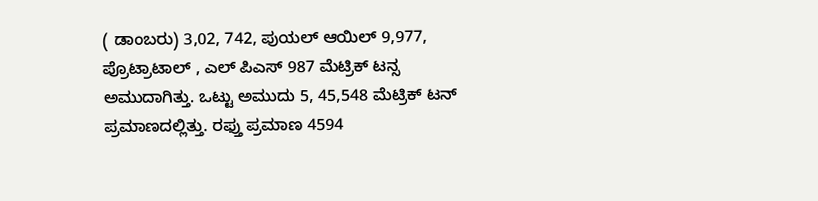( ಡಾಂಬರು) 3,02, 742, ಪುಯಲ್ ಆಯಿಲ್ 9,977, ಪ್ರೊಟ್ರಾಟಾಲ್ , ಎಲ್ ಪಿಎಸ್ 987 ಮೆಟ್ರಿಕ್ ಟನ್ಸ ಅಮುದಾಗಿತ್ತು. ಒಟ್ಟು ಅಮುದು 5, 45,548 ಮೆಟ್ರಿಕ್ ಟನ್ ಪ್ರಮಾಣದಲ್ಲಿತ್ತು. ರಫ್ತು ಪ್ರಮಾಣ 4594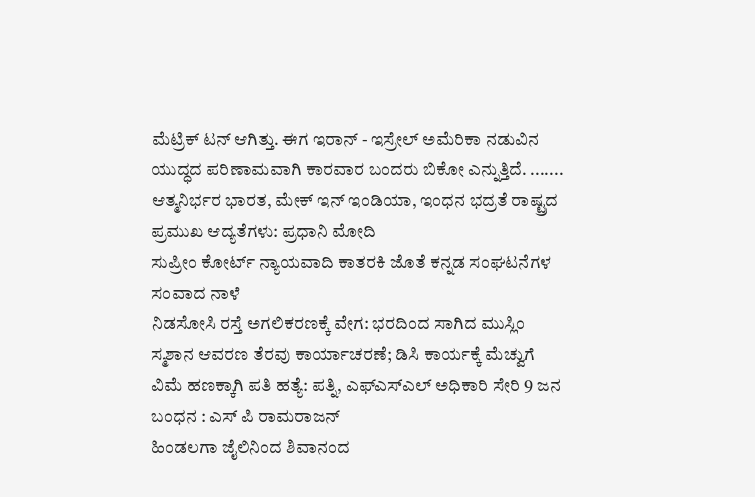ಮೆಟ್ರಿಕ್ ಟನ್ ಆಗಿತ್ತು. ಈಗ ಇರಾನ್ - ಇಸ್ರೇಲ್ ಅಮೆರಿಕಾ ನಡುವಿನ ಯುದ್ಧದ ಪರಿಣಾಮವಾಗಿ ಕಾರವಾರ ಬಂದರು ಬಿಕೋ ಎನ್ನುತ್ತಿದೆ. .......
ಆತ್ಮನಿರ್ಭರ ಭಾರತ, ಮೇಕ್ ಇನ್ ಇಂಡಿಯಾ, ಇಂಧನ ಭದ್ರತೆ ರಾಷ್ಟ್ರದ ಪ್ರಮುಖ ಆದ್ಯತೆಗಳು: ಪ್ರಧಾನಿ ಮೋದಿ
ಸುಪ್ರೀಂ ಕೋರ್ಟ್ ನ್ಯಾಯವಾದಿ ಕಾತರಕಿ ಜೊತೆ ಕನ್ನಡ ಸಂಘಟನೆಗಳ ಸಂವಾದ ನಾಳೆ
ನಿಡಸೋಸಿ ರಸ್ತೆ ಅಗಲಿಕರಣಕ್ಕೆ ವೇಗ: ಭರದಿಂದ ಸಾಗಿದ ಮುಸ್ಲಿಂ ಸ್ಮಶಾನ ಆವರಣ ತೆರವು ಕಾರ್ಯಾಚರಣೆ; ಡಿಸಿ ಕಾರ್ಯಕ್ಕೆ ಮೆಚ್ವುಗೆ
ವಿಮೆ ಹಣಕ್ಕಾಗಿ ಪತಿ ಹತ್ಯೆ: ಪತ್ನಿ, ಎಫ್ಎಸ್ಎಲ್ ಅಧಿಕಾರಿ ಸೇರಿ 9 ಜನ ಬಂಧನ : ಎಸ್ ಪಿ ರಾಮರಾಜನ್
ಹಿಂಡಲಗಾ ಜೈಲಿನಿಂದ ಶಿವಾನಂದ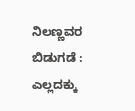ನಿಲಣ್ಣವರ ಬಿಡುಗಡೆ : ಎಲ್ಲದಕ್ಕು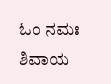ಓಂ ನಮಃ ಶಿವಾಯ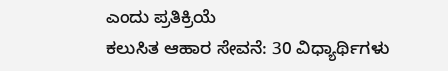ಎಂದು ಪ್ರತಿಕ್ರಿಯೆ
ಕಲುಸಿತ ಆಹಾರ ಸೇವನೆ: 30 ವಿಧ್ಯಾರ್ಥಿಗಳು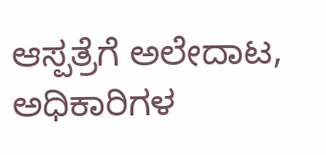ಆಸ್ಪತ್ರೆಗೆ ಅಲೇದಾಟ, ಅಧಿಕಾರಿಗಳ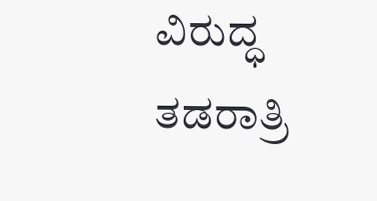ವಿರುದ್ಧ ತಡರಾತ್ರಿ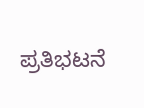ಪ್ರತಿಭಟನೆ